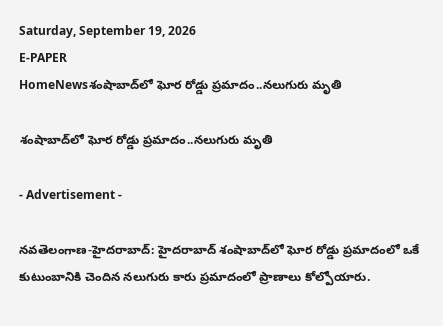Saturday, September 19, 2026
E-PAPER
HomeNewsశంషాబాద్‌లో ఘోర రోడ్డు ప్రమాదం..నలుగురు మృతి

శంషాబాద్‌లో ఘోర రోడ్డు ప్రమాదం..నలుగురు మృతి

- Advertisement -

నవతెలంగాణ-హైదరాబాద్: హైదరాబాద్‌ శంషాబాద్‌లో ఘోర రోడ్డు ప్రమాదంలో ఒకే కుటుంబానికి చెందిన నలుగురు కారు ప్రమాదంలో ప్రాణాలు కోల్పోయారు.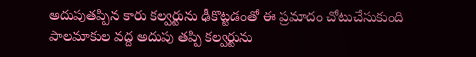అదుపుతప్పిన కారు కల్వర్టును ఢీకొట్టడంతో ఈ ప్రమాదం చోటుచేసుకుంది పాలమాకుల వద్ద అదుపు తప్పి కల్వర్టును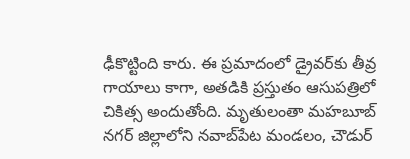ఢీకొట్టింది కారు. ఈ ప్రమాదంలో డ్రైవర్‌కు తీవ్ర గాయాలు కాగా, అతడికి ప్రస్తుతం ఆసుపత్రిలో చికిత్స అందుతోంది. మృతులంతా మహబూబ్ నగర్ జిల్లాలోని నవాబ్‌పేట మండలం, చౌడుర్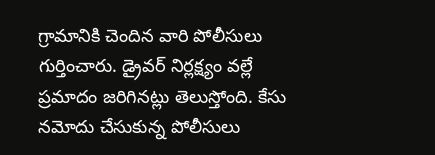గ్రామానికి చెందిన వారి పోలీసులు గుర్తించారు. డ్రైవర్ నిర్లక్ష్యం వల్లే ప్రమాదం జరిగినట్లు తెలుస్తోంది. కేసు నమోదు చేసుకున్న పోలీసులు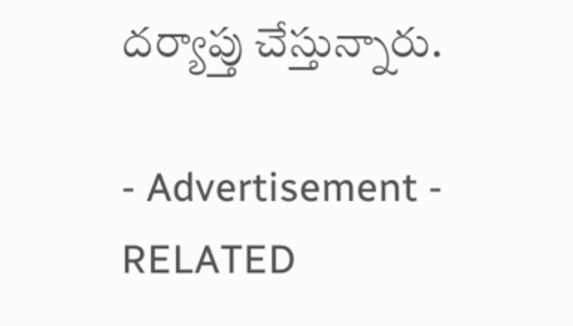దర్యాప్తు చేస్తున్నారు.

- Advertisement -
RELATED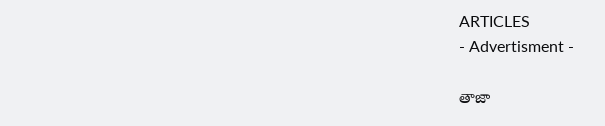ARTICLES
- Advertisment -

తాజా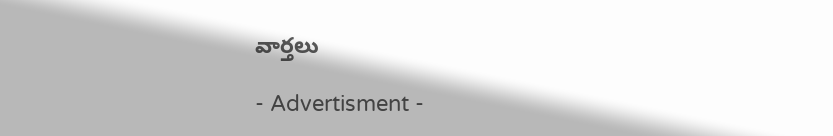వార్తలు

- Advertisment -